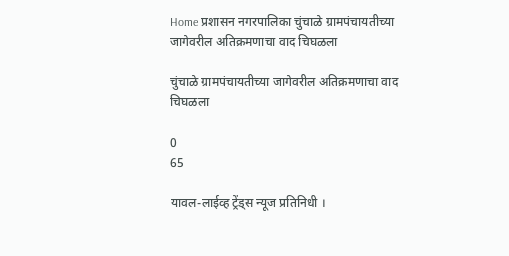Home प्रशासन नगरपालिका चुंचाळे ग्रामपंचायतीच्या जागेवरील अतिक्रमणाचा वाद चिघळला

चुंचाळे ग्रामपंचायतीच्या जागेवरील अतिक्रमणाचा वाद चिघळला

0
65

यावल-लाईव्ह ट्रेंड्स न्यूज प्रतिनिधी ।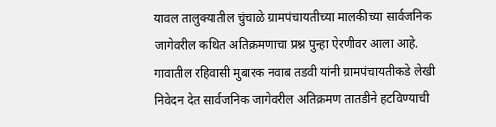यावल तालुक्यातील चुंचाळे ग्रामपंचायतीच्या मालकीच्या सार्वजनिक जागेवरील कथित अतिक्रमणाचा प्रश्न पुन्हा ऐरणीवर आला आहे. गावातील रहिवासी मुबारक नवाब तडवी यांनी ग्रामपंचायतीकडे लेखी निवेदन देत सार्वजनिक जागेवरील अतिक्रमण तातडीने हटविण्याची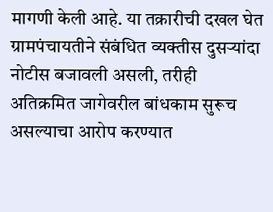मागणी केली आहे. या तक्रारीची दखल घेत ग्रामपंचायतीने संबंधित व्यक्तीस दुसऱ्यांदा नोटीस बजावली असली, तरीही अतिक्रमित जागेवरील बांधकाम सुरूच असल्याचा आरोप करण्यात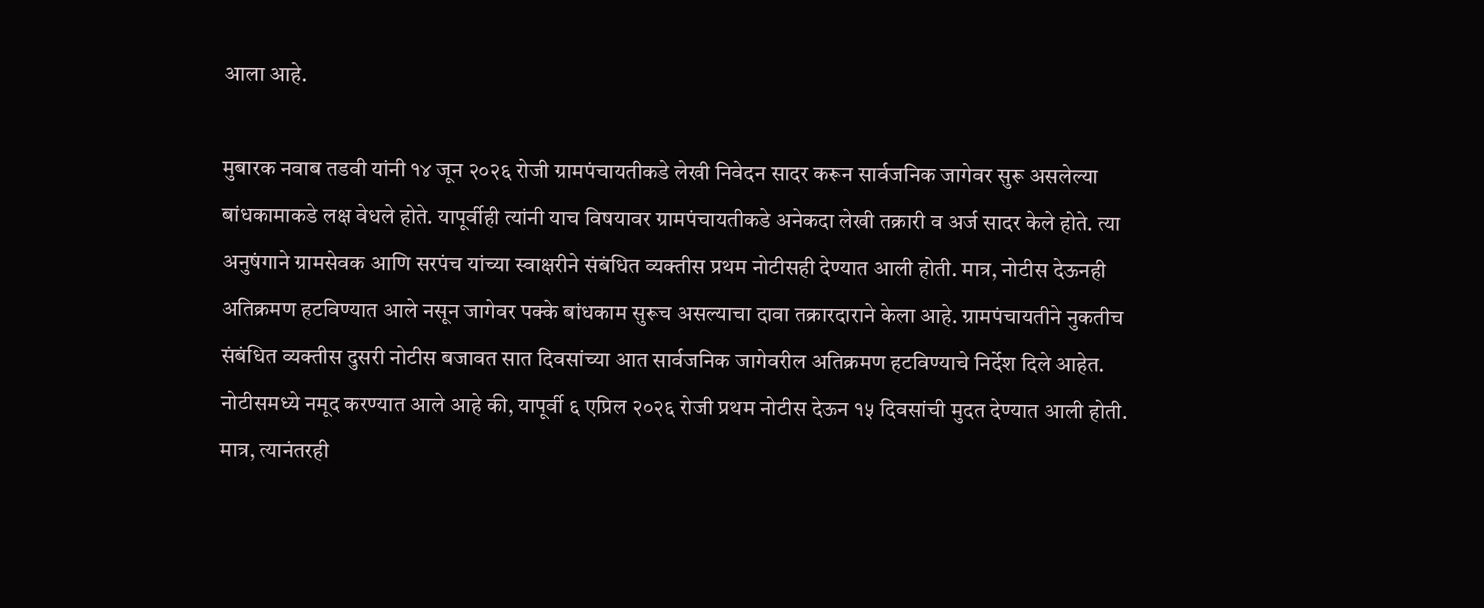आला आहे.

मुबारक नवाब तडवी यांनी १४ जून २०२६ रोजी ग्रामपंचायतीकडे लेखी निवेदन सादर करून सार्वजनिक जागेवर सुरू असलेल्या बांधकामाकडे लक्ष वेधले होते. यापूर्वीही त्यांनी याच विषयावर ग्रामपंचायतीकडे अनेकदा लेखी तक्रारी व अर्ज सादर केले होते. त्या अनुषंगाने ग्रामसेवक आणि सरपंच यांच्या स्वाक्षरीने संबंधित व्यक्तीस प्रथम नोटीसही देण्यात आली होती. मात्र, नोटीस देऊनही अतिक्रमण हटविण्यात आले नसून जागेवर पक्के बांधकाम सुरूच असल्याचा दावा तक्रारदाराने केला आहे. ग्रामपंचायतीने नुकतीच संबंधित व्यक्तीस दुसरी नोटीस बजावत सात दिवसांच्या आत सार्वजनिक जागेवरील अतिक्रमण हटविण्याचे निर्देश दिले आहेत. नोटीसमध्ये नमूद करण्यात आले आहे की, यापूर्वी ६ एप्रिल २०२६ रोजी प्रथम नोटीस देऊन १५ दिवसांची मुदत देण्यात आली होती. मात्र, त्यानंतरही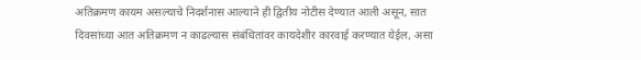अतिक्रमण कायम असल्याचे निदर्शनास आल्याने ही द्वितीय नोटीस देण्यात आली असून, सात दिवसांच्या आत अतिक्रमण न काढल्यास संबंधितांवर कायदेशीर कारवाई करण्यात येईल, असा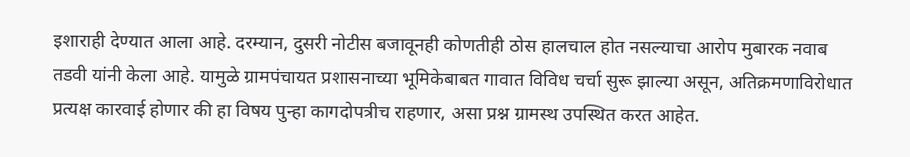इशाराही देण्यात आला आहे. दरम्यान, दुसरी नोटीस बजावूनही कोणतीही ठोस हालचाल होत नसल्याचा आरोप मुबारक नवाब तडवी यांनी केला आहे. यामुळे ग्रामपंचायत प्रशासनाच्या भूमिकेबाबत गावात विविध चर्चा सुरू झाल्या असून, अतिक्रमणाविरोधात प्रत्यक्ष कारवाई होणार की हा विषय पुन्हा कागदोपत्रीच राहणार, असा प्रश्न ग्रामस्थ उपस्थित करत आहेत.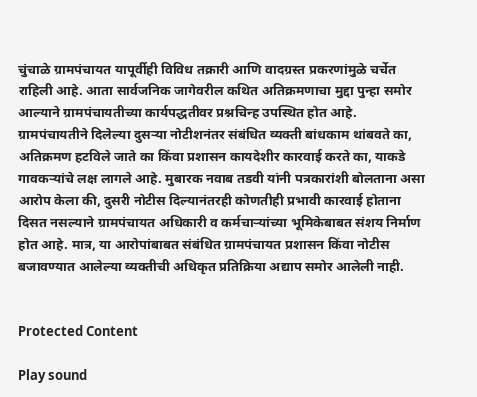चुंचाळे ग्रामपंचायत यापूर्वीही विविध तक्रारी आणि वादग्रस्त प्रकरणांमुळे चर्चेत राहिली आहे. आता सार्वजनिक जागेवरील कथित अतिक्रमणाचा मुद्दा पुन्हा समोर आल्याने ग्रामपंचायतीच्या कार्यपद्धतीवर प्रश्नचिन्ह उपस्थित होत आहे. ग्रामपंचायतीने दिलेल्या दुसऱ्या नोटीशनंतर संबंधित व्यक्ती बांधकाम थांबवते का, अतिक्रमण हटविले जाते का किंवा प्रशासन कायदेशीर कारवाई करते का, याकडे गावकऱ्यांचे लक्ष लागले आहे. मुबारक नवाब तडवी यांनी पत्रकारांशी बोलताना असा आरोप केला की, दुसरी नोटीस दिल्यानंतरही कोणतीही प्रभावी कारवाई होताना दिसत नसल्याने ग्रामपंचायत अधिकारी व कर्मचाऱ्यांच्या भूमिकेबाबत संशय निर्माण होत आहे. मात्र, या आरोपांबाबत संबंधित ग्रामपंचायत प्रशासन किंवा नोटीस बजावण्यात आलेल्या व्यक्तीची अधिकृत प्रतिक्रिया अद्याप समोर आलेली नाही.


Protected Content

Play sound